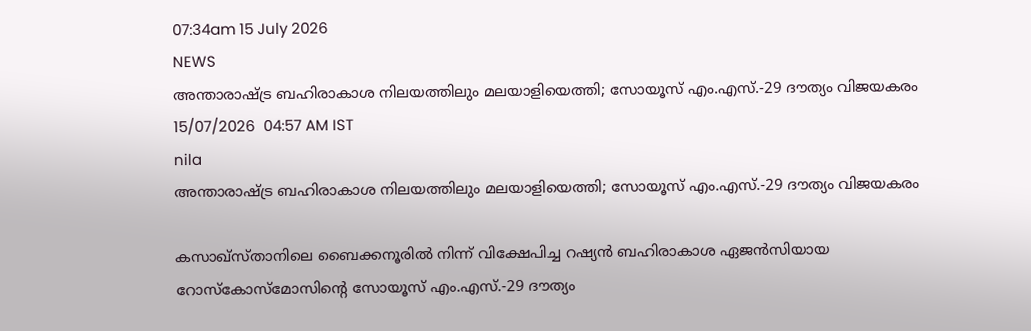07:34am 15 July 2026
NEWS
അന്താരാഷ്ട്ര ബഹിരാകാശ നിലയത്തിലും മലയാളിയെത്തി; സോയൂസ് എം.എസ്.-29 ദൗത്യം വിജയകരം
15/07/2026  04:57 AM IST
nila
അന്താരാഷ്ട്ര ബഹിരാകാശ നിലയത്തിലും മലയാളിയെത്തി; സോയൂസ് എം.എസ്.-29 ദൗത്യം വിജയകരം

കസാഖ്സ്താനിലെ ബൈക്കനൂരിൽ നിന്ന് വിക്ഷേപിച്ച റഷ്യൻ ബഹിരാകാശ ഏജൻസിയായ റോസ്‌കോസ്‌മോസിന്റെ സോയൂസ് എം.എസ്.-29 ദൗത്യം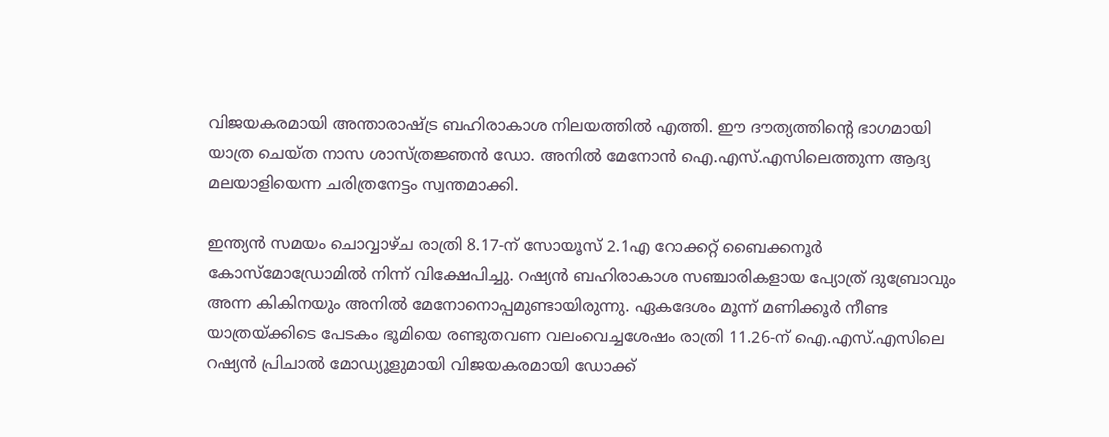വിജയകരമായി അന്താരാഷ്ട്ര ബഹിരാകാശ നിലയത്തിൽ എത്തി. ഈ ദൗത്യത്തിന്റെ ഭാഗമായി യാത്ര ചെയ്ത നാസ ശാസ്ത്രജ്ഞൻ ഡോ. അനിൽ മേനോൻ ഐ.എസ്.എസിലെത്തുന്ന ആദ്യ മലയാളിയെന്ന ചരിത്രനേട്ടം സ്വന്തമാക്കി.

ഇന്ത്യൻ സമയം ചൊവ്വാഴ്ച രാത്രി 8.17-ന് സോയൂസ് 2.1എ റോക്കറ്റ് ബൈക്കനൂർ കോസ്മോഡ്രോമിൽ നിന്ന് വിക്ഷേപിച്ചു. റഷ്യൻ ബഹിരാകാശ സഞ്ചാരികളായ പ്യോത്ര് ദുബ്രോവും അന്ന കികിനയും അനിൽ മേനോനൊപ്പമുണ്ടായിരുന്നു. ഏകദേശം മൂന്ന് മണിക്കൂർ നീണ്ട യാത്രയ്ക്കിടെ പേടകം ഭൂമിയെ രണ്ടുതവണ വലംവെച്ചശേഷം രാത്രി 11.26-ന് ഐ.എസ്.എസിലെ റഷ്യൻ പ്രിചാൽ മോഡ്യൂളുമായി വിജയകരമായി ഡോക്ക്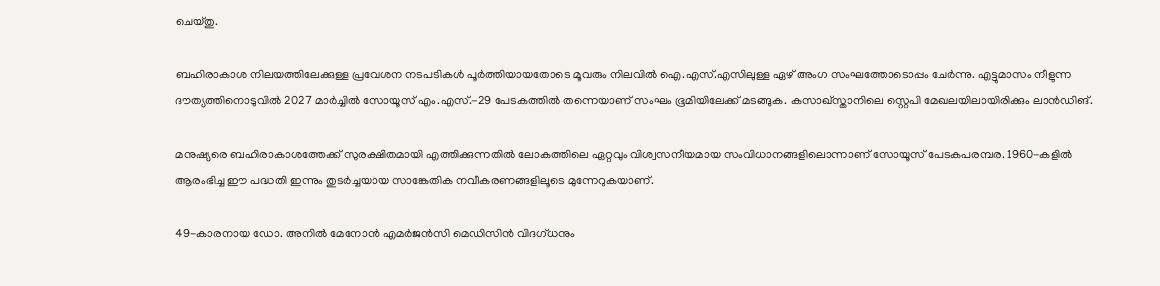ചെയ്തു.

ബഹിരാകാശ നിലയത്തിലേക്കുള്ള പ്രവേശന നടപടികൾ പൂർത്തിയായതോടെ മൂവരും നിലവിൽ ഐ.എസ്.എസിലുള്ള ഏഴ് അംഗ സംഘത്തോടൊപ്പം ചേർന്നു. എട്ടുമാസം നീളുന്ന ദൗത്യത്തിനൊടുവിൽ 2027 മാർച്ചിൽ സോയൂസ് എം.എസ്.-29 പേടകത്തിൽ തന്നെയാണ് സംഘം ഭൂമിയിലേക്ക് മടങ്ങുക. കസാഖ്സ്താനിലെ സ്റ്റെപി മേഖലയിലായിരിക്കും ലാൻഡിങ്.

മനുഷ്യരെ ബഹിരാകാശത്തേക്ക് സുരക്ഷിതമായി എത്തിക്കുന്നതിൽ ലോകത്തിലെ ഏറ്റവും വിശ്വസനീയമായ സംവിധാനങ്ങളിലൊന്നാണ് സോയൂസ് പേടകപരമ്പര. 1960-കളിൽ ആരംഭിച്ച ഈ പദ്ധതി ഇന്നും തുടർച്ചയായ സാങ്കേതിക നവീകരണങ്ങളിലൂടെ മുന്നേറുകയാണ്.

49-കാരനായ ഡോ. അനിൽ മേനോൻ എമർജൻസി മെഡിസിൻ വിദഗ്ധനും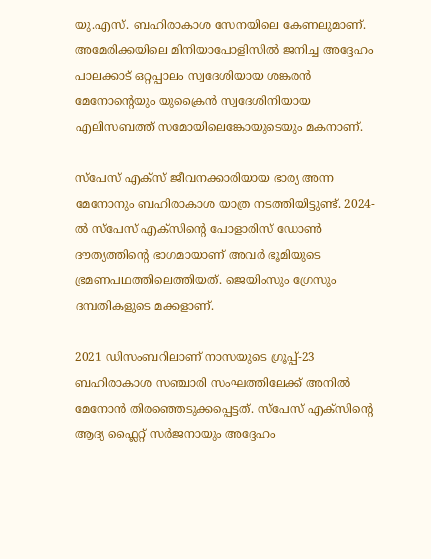യു.എസ്. ബഹിരാകാശ സേനയിലെ കേണലുമാണ്. അമേരിക്കയിലെ മിനിയാപോളിസിൽ ജനിച്ച അദ്ദേഹം പാലക്കാട് ഒറ്റപ്പാലം സ്വദേശിയായ ശങ്കരൻ മേനോന്റെയും യുക്രൈൻ സ്വദേശിനിയായ എലിസബത്ത് സമോയിലെങ്കോയുടെയും മകനാണ്.

സ്പേസ് എക്സ് ജീവനക്കാരിയായ ഭാര്യ അന്ന മേനോനും ബഹിരാകാശ യാത്ര നടത്തിയിട്ടുണ്ട്. 2024-ൽ സ്പേസ് എക്സിന്റെ പോളാരിസ് ഡോൺ ദൗത്യത്തിന്റെ ഭാഗമായാണ് അവർ ഭൂമിയുടെ ഭ്രമണപഥത്തിലെത്തിയത്. ജെയിംസും ഗ്രേസും ദമ്പതികളുടെ മക്കളാണ്.

2021 ഡിസംബറിലാണ് നാസയുടെ ഗ്രൂപ്പ്-23 ബഹിരാകാശ സഞ്ചാരി സംഘത്തിലേക്ക് അനിൽ മേനോൻ തിരഞ്ഞെടുക്കപ്പെട്ടത്. സ്പേസ് എക്സിന്റെ ആദ്യ ഫ്ലൈറ്റ് സർജനായും അദ്ദേഹം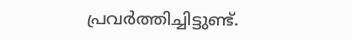പ്രവർത്തിച്ചിട്ടുണ്ട്.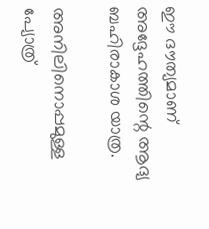ഈ ദൗത്യമാണ് അദ്ദേഹത്തിന്റെ ആദ്യ ബഹിരാകാശ യാത്ര.

അനിലിനൊപ്പമുള്ള പ്യോത്ര്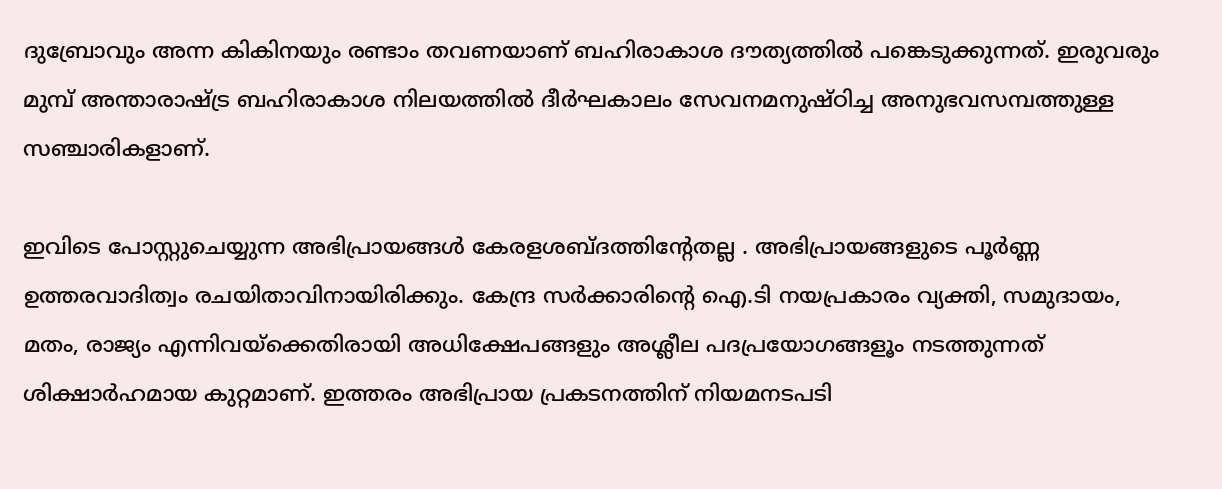ദുബ്രോവും അന്ന കികിനയും രണ്ടാം തവണയാണ് ബഹിരാകാശ ദൗത്യത്തിൽ പങ്കെടുക്കുന്നത്. ഇരുവരും മുമ്പ് അന്താരാഷ്ട്ര ബഹിരാകാശ നിലയത്തിൽ ദീർഘകാലം സേവനമനുഷ്ഠിച്ച അനുഭവസമ്പത്തുള്ള സഞ്ചാരികളാണ്.

ഇവിടെ പോസ്റ്റുചെയ്യുന്ന അഭിപ്രായങ്ങള്‍ കേരളശബ്‌ദത്തിന്റേതല്ല . അഭിപ്രായങ്ങളുടെ പൂര്‍ണ്ണ ഉത്തരവാദിത്വം രചയിതാവിനായിരിക്കും. കേന്ദ്ര സർക്കാരിന്റെ ഐ.ടി നയപ്രകാരം വ്യക്തി, സമുദായം, മതം, രാജ്യം എന്നിവയ്ക്കെതിരായി അധിക്ഷേപങ്ങളും അശ്ലീല പദപ്രയോഗങ്ങളൂം നടത്തുന്നത് ശിക്ഷാര്‍ഹമായ കുറ്റമാണ്. ഇത്തരം അഭിപ്രായ പ്രകടനത്തിന് നിയമനടപടി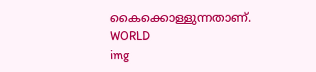കൈക്കൊള്ളുന്നതാണ്.
WORLD
img